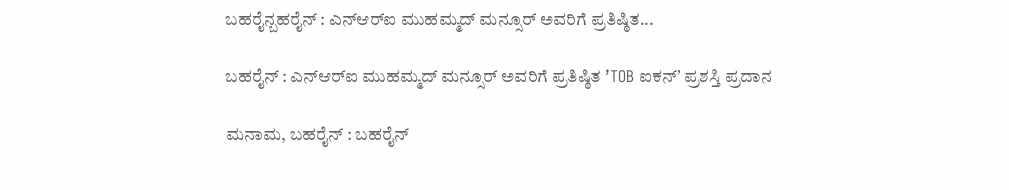ಬಹರೈನ್ಬಹರೈನ್ : ಎನ್‌ಆರ್‌ಐ ಮುಹಮ್ಮದ್ ಮನ್ಸೂರ್ ಅವರಿಗೆ ಪ್ರತಿಷ್ಠಿತ...

ಬಹರೈನ್ : ಎನ್‌ಆರ್‌ಐ ಮುಹಮ್ಮದ್ ಮನ್ಸೂರ್ ಅವರಿಗೆ ಪ್ರತಿಷ್ಠಿತ ʼTOB ಐಕನ್ʼ ಪ್ರಶಸ್ತಿ ಪ್ರದಾನ

ಮನಾಮ, ಬಹರೈನ್ : ಬಹರೈನ್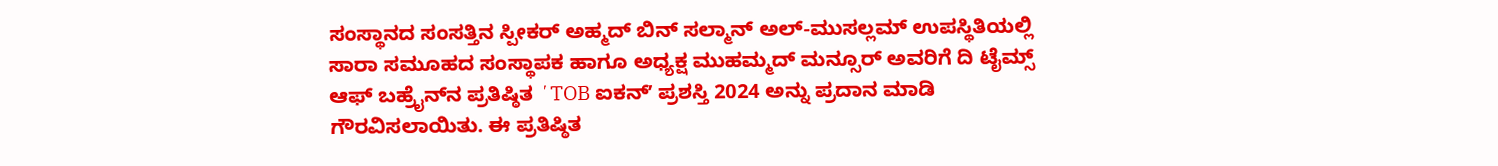ಸಂಸ್ಥಾನದ ಸಂಸತ್ತಿನ ಸ್ಪೀಕರ್ ಅಹ್ಮದ್ ಬಿನ್ ಸಲ್ಮಾನ್ ಅಲ್-ಮುಸಲ್ಲಮ್ ಉಪಸ್ಥಿತಿಯಲ್ಲಿ ಸಾರಾ ಸಮೂಹದ ಸಂಸ್ಥಾಪಕ ಹಾಗೂ ಅಧ್ಯಕ್ಷ ಮುಹಮ್ಮದ್ ಮನ್ಸೂರ್ ಅವರಿಗೆ ದಿ ಟೈಮ್ಸ್ ಆಫ್ ಬಹ್ರೈನ್‌ನ ಪ್ರತಿಷ್ಠಿತ ʼTOB ಐಕನ್ʼ ಪ್ರಶಸ್ತಿ 2024 ಅನ್ನು ಪ್ರದಾನ ಮಾಡಿ ಗೌರವಿಸಲಾಯಿತು. ಈ ಪ್ರತಿಷ್ಠಿತ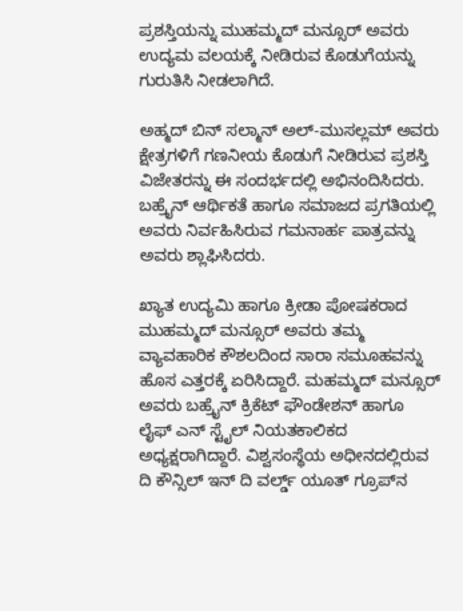ಪ್ರಶಸ್ತಿಯನ್ನು ಮುಹಮ್ಮದ್ ಮನ್ಸೂರ್ ಅವರು ಉದ್ಯಮ ವಲಯಕ್ಕೆ ನೀಡಿರುವ ಕೊಡುಗೆಯನ್ನು ಗುರುತಿಸಿ ನೀಡಲಾಗಿದೆ.

ಅಹ್ಮದ್ ಬಿನ್ ಸಲ್ಮಾನ್ ಅಲ್-ಮುಸಲ್ಲಮ್ ಅವರು ಕ್ಷೇತ್ರಗಳಿಗೆ ಗಣನೀಯ ಕೊಡುಗೆ ನೀಡಿರುವ ಪ್ರಶಸ್ತಿ ವಿಜೇತರನ್ನು ಈ ಸಂದರ್ಭದಲ್ಲಿ ಅಭಿನಂದಿಸಿದರು. ಬಹ್ರೈನ್ ಆರ್ಥಿಕತೆ ಹಾಗೂ ಸಮಾಜದ ಪ್ರಗತಿಯಲ್ಲಿ ಅವರು ನಿರ್ವಹಿಸಿರುವ ಗಮನಾರ್ಹ ಪಾತ್ರವನ್ನು ಅವರು ಶ್ಲಾಘಿಸಿದರು.

ಖ್ಯಾತ ಉದ್ಯಮಿ ಹಾಗೂ ಕ್ರೀಡಾ ಪೋಷಕರಾದ ಮುಹಮ್ಮದ್ ಮನ್ಸೂರ್ ಅವರು ತಮ್ಮ ವ್ಯಾವಹಾರಿಕ ಕೌಶಲದಿಂದ ಸಾರಾ ಸಮೂಹವನ್ನು ಹೊಸ ಎತ್ತರಕ್ಕೆ ಏರಿಸಿದ್ದಾರೆ. ಮಹಮ್ಮದ್ ಮನ್ಸೂರ್ ಅವರು ಬಹ್ರೈನ್ ಕ್ರಿಕೆಟ್ ಫೌಂಡೇಶನ್ ಹಾಗೂ ಲೈಫ್ ಎನ್ ಸ್ಟೈಲ್ ನಿಯತಕಾಲಿಕದ ಅಧ್ಯಕ್ಷರಾಗಿದ್ದಾರೆ. ವಿಶ್ವಸಂಸ್ಥೆಯ ಅಧೀನದಲ್ಲಿರುವ ದಿ ಕೌನ್ಸಿಲ್ ಇನ್ ದಿ ವರ್ಲ್ಡ್ ಯೂತ್ ಗ್ರೂಪ್‌ನ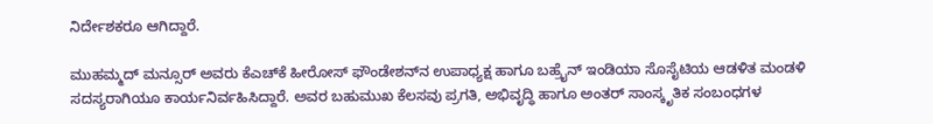ನಿರ್ದೇಶಕರೂ ಆಗಿದ್ದಾರೆ.

ಮುಹಮ್ಮದ್ ಮನ್ಸೂರ್ ಅವರು ಕೆಎಚ್‌ಕೆ ಹೀರೋಸ್ ಫೌಂಡೇಶನ್‌ನ ಉಪಾಧ್ಯಕ್ಷ ಹಾಗೂ ಬಹ್ರೈನ್ ಇಂಡಿಯಾ ಸೊಸೈಟಿಯ ಆಡಳಿತ ಮಂಡಳಿ ಸದಸ್ಯರಾಗಿಯೂ ಕಾರ್ಯನಿರ್ವಹಿಸಿದ್ದಾರೆ. ಅವರ ಬಹುಮುಖ ಕೆಲಸವು ಪ್ರಗತಿ, ಅಭಿವೃದ್ಧಿ ಹಾಗೂ ಅಂತರ್ ಸಾಂಸ್ಕೃತಿಕ ಸಂಬಂಧಗಳ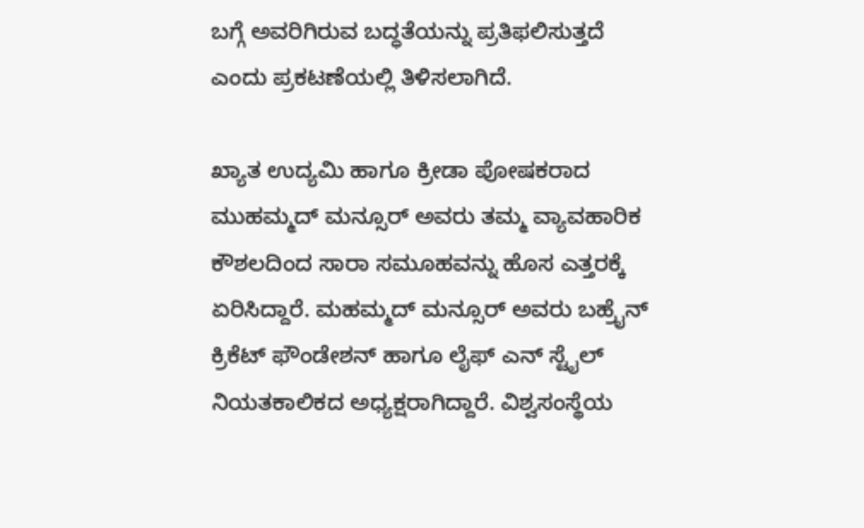ಬಗ್ಗೆ ಅವರಿಗಿರುವ ಬದ್ಧತೆಯನ್ನು ಪ್ರತಿಫಲಿಸುತ್ತದೆ ಎಂದು ಪ್ರಕಟಣೆಯಲ್ಲಿ ತಿಳಿಸಲಾಗಿದೆ.

ಖ್ಯಾತ ಉದ್ಯಮಿ ಹಾಗೂ ಕ್ರೀಡಾ ಪೋಷಕರಾದ ಮುಹಮ್ಮದ್ ಮನ್ಸೂರ್ ಅವರು ತಮ್ಮ ವ್ಯಾವಹಾರಿಕ ಕೌಶಲದಿಂದ ಸಾರಾ ಸಮೂಹವನ್ನು ಹೊಸ ಎತ್ತರಕ್ಕೆ ಏರಿಸಿದ್ದಾರೆ. ಮಹಮ್ಮದ್ ಮನ್ಸೂರ್ ಅವರು ಬಹ್ರೈನ್ ಕ್ರಿಕೆಟ್ ಫೌಂಡೇಶನ್ ಹಾಗೂ ಲೈಫ್ ಎನ್ ಸ್ಟೈಲ್ ನಿಯತಕಾಲಿಕದ ಅಧ್ಯಕ್ಷರಾಗಿದ್ದಾರೆ. ವಿಶ್ವಸಂಸ್ಥೆಯ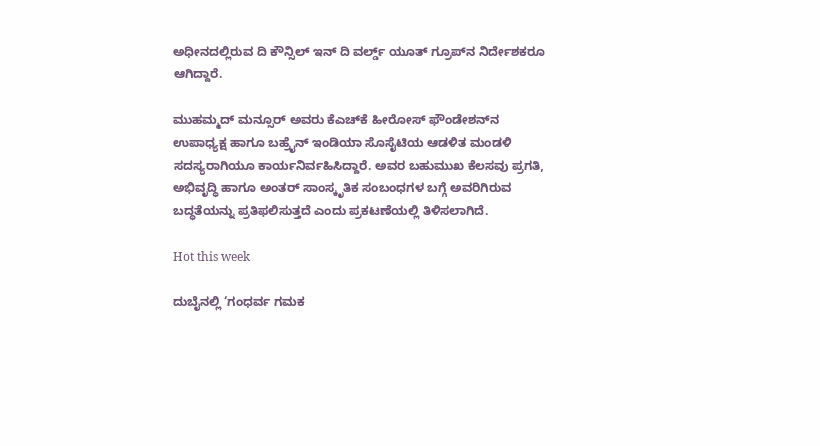ಅಧೀನದಲ್ಲಿರುವ ದಿ ಕೌನ್ಸಿಲ್ ಇನ್ ದಿ ವರ್ಲ್ಡ್ ಯೂತ್ ಗ್ರೂಪ್‌ನ ನಿರ್ದೇಶಕರೂ ಆಗಿದ್ದಾರೆ.

ಮುಹಮ್ಮದ್ ಮನ್ಸೂರ್ ಅವರು ಕೆಎಚ್‌ಕೆ ಹೀರೋಸ್ ಫೌಂಡೇಶನ್‌ನ ಉಪಾಧ್ಯಕ್ಷ ಹಾಗೂ ಬಹ್ರೈನ್ ಇಂಡಿಯಾ ಸೊಸೈಟಿಯ ಆಡಳಿತ ಮಂಡಳಿ ಸದಸ್ಯರಾಗಿಯೂ ಕಾರ್ಯನಿರ್ವಹಿಸಿದ್ದಾರೆ. ಅವರ ಬಹುಮುಖ ಕೆಲಸವು ಪ್ರಗತಿ, ಅಭಿವೃದ್ಧಿ ಹಾಗೂ ಅಂತರ್ ಸಾಂಸ್ಕೃತಿಕ ಸಂಬಂಧಗಳ ಬಗ್ಗೆ ಅವರಿಗಿರುವ ಬದ್ಧತೆಯನ್ನು ಪ್ರತಿಫಲಿಸುತ್ತದೆ ಎಂದು ಪ್ರಕಟಣೆಯಲ್ಲಿ ತಿಳಿಸಲಾಗಿದೆ.

Hot this week

ದುಬೈನಲ್ಲಿ ‘ಗಂಧರ್ವ ಗಮಕ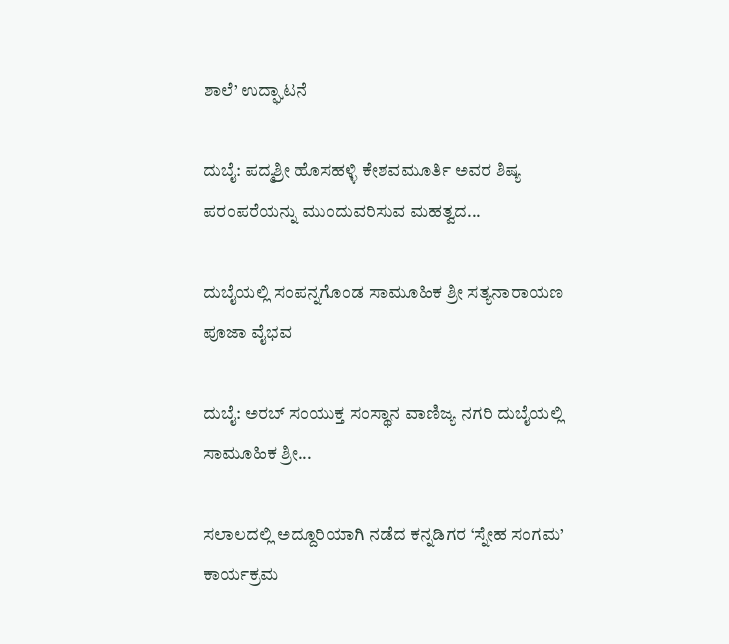ಶಾಲೆ’ ಉದ್ಘಾಟನೆ

ದುಬೈ: ಪದ್ಮಶ್ರೀ ಹೊಸಹಳ್ಳಿ ಕೇಶವಮೂರ್ತಿ ಅವರ ಶಿಷ್ಯ ಪರಂಪರೆಯನ್ನು ಮುಂದುವರಿಸುವ ಮಹತ್ವದ...

ದುಬೈಯಲ್ಲಿ ಸಂಪನ್ನಗೊಂಡ ಸಾಮೂಹಿಕ ಶ್ರೀ ಸತ್ಯನಾರಾಯಣ ಪೂಜಾ ವೈಭವ

ದುಬೈ: ಅರಬ್ ಸಂಯುಕ್ತ ಸಂಸ್ಥಾನ ವಾಣಿಜ್ಯ ನಗರಿ ದುಬೈಯಲ್ಲಿ ಸಾಮೂಹಿಕ ಶ್ರೀ...

ಸಲಾಲದಲ್ಲಿ ಅದ್ದೂರಿಯಾಗಿ ನಡೆದ ಕನ್ನಡಿಗರ ‘ಸ್ನೇಹ ಸಂಗಮ’ ಕಾರ್ಯಕ್ರಮ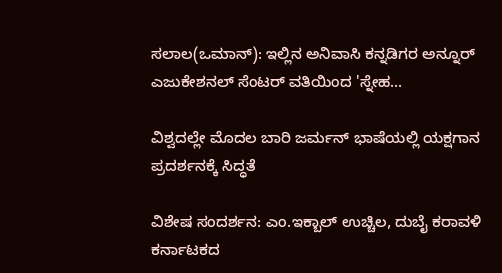ಸಲಾಲ(ಒಮಾನ್): ಇಲ್ಲಿನ ಅನಿವಾಸಿ ಕನ್ನಡಿಗರ ಅನ್ನೂರ್ ಎಜುಕೇಶನಲ್ ಸೆಂಟರ್ ವತಿಯಿಂದ 'ಸ್ನೇಹ...

ವಿಶ್ವದಲ್ಲೇ ಮೊದಲ ಬಾರಿ ಜರ್ಮನ್ ಭಾಷೆಯಲ್ಲಿ ಯಕ್ಷಗಾನ ಪ್ರದರ್ಶನಕ್ಕೆ ಸಿದ್ಧತೆ

ವಿಶೇಷ ಸಂದರ್ಶನ: ಎಂ.ಇಕ್ಬಾಲ್ ಉಚ್ಚಿಲ, ದುಬೈ ಕರಾವಳಿ ಕರ್ನಾಟಕದ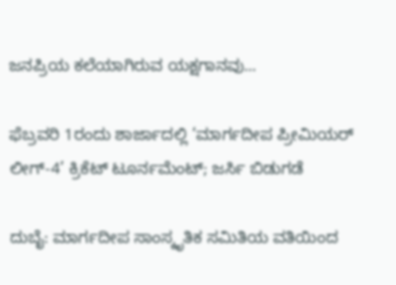ಜನಪ್ರಿಯ ಕಲೆಯಾಗಿರುವ ಯಕ್ಷಗಾನವು...

ಫೆಬ್ರವರಿ 1ರಂದು ಶಾರ್ಜಾದಲ್ಲಿ ‘ಮಾರ್ಗದೀಪ ಪ್ರೀಮಿಯರ್ ಲೀಗ್-4’ ಕ್ರಿಕೆಟ್ ಟೂರ್ನಮೆಂಟ್; ಜರ್ಸಿ ಬಿಡುಗಡೆ

ದುಬೈ: ಮಾರ್ಗದೀಪ ಸಾಂಸ್ಕೃತಿಕ ಸಮಿತಿಯ ವತಿಯಿಂದ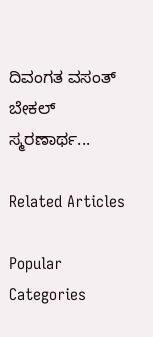ದಿವಂಗತ ವಸಂತ್ ಬೇಕಲ್ ಸ್ಮರಣಾರ್ಥ...

Related Articles

Popular Categories